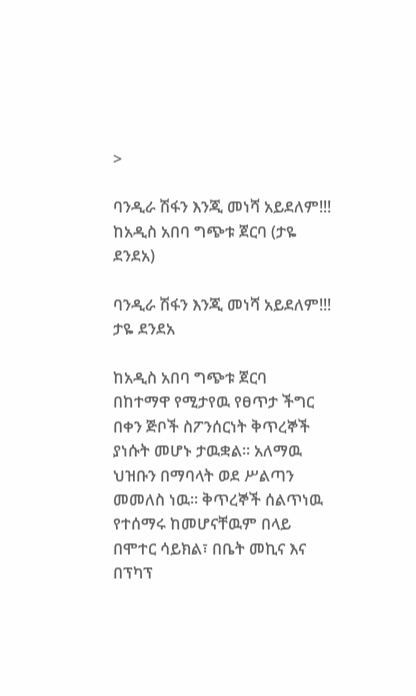>

ባንዲራ ሽፋን እንጂ መነሻ አይደለም!!! ከአዲስ አበባ ግጭቱ ጀርባ (ታዬ ደንደአ)

ባንዲራ ሽፋን እንጂ መነሻ አይደለም!!!
ታዬ ደንደአ

ከአዲስ አበባ ግጭቱ ጀርባ
በከተማዋ የሚታየዉ የፀጥታ ችግር በቀን ጅቦች ስፖንሰርነት ቅጥረኞች ያነሱት መሆኑ ታዉቋል። አለማዉ ህዝቡን በማባላት ወደ ሥልጣን መመለስ ነዉ። ቅጥረኞች ሰልጥነዉ የተሰማሩ ከመሆናቸዉም በላይ በሞተር ሳይክል፣ በቤት መኪና እና በፕካፕ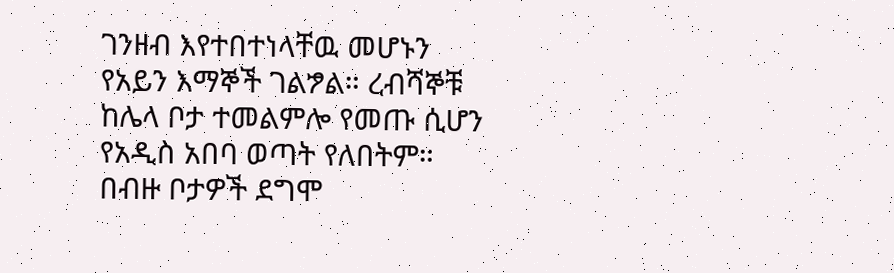ገንዘብ እየተበተነላቸዉ መሆኑን የአይን እማኞች ገልፇል። ረብሻኞቹ ከሌላ ቦታ ተመልምሎ የመጡ ሲሆን የአዲስ አበባ ወጣት የለበትም። በብዙ ቦታዎች ደግሞ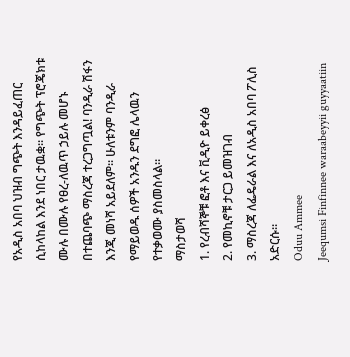የአዲስ አበባ ህዝብ ግጭት እንዳይፈጠር ሲከላከል እንደ ነበር ታዉቋ። የግጭት ፕሮጄክቱ ሙሉ በሙሉ የፀረ-ለዉጥ ኃይሉ መሆኑ በተጨባጭ ማስረጃ ተረጋግጧል! ባንዲራ ሽፋን እንጂ መነሻ አይደለም። ሁለቱንም ባንዲራ የማይወዱ ሰዎች አንዱን ደግፎ ሌላዉን የተቃወሙ ያስመስላል።
ማስታወሻ
1. የረብሻኞቹ ፎቶ እና ቪዲዮ ይቀረፅ
2. የመኪኖቹ ታርጋ ይመዝገብ
3. ማስረጃ ለፌዴራል እና ለአዲስ አበባ ፖሊስ አድርሱ።
Oduu Ammee
Jeequmsi Finfinnee waraabeyyii guyyaatiin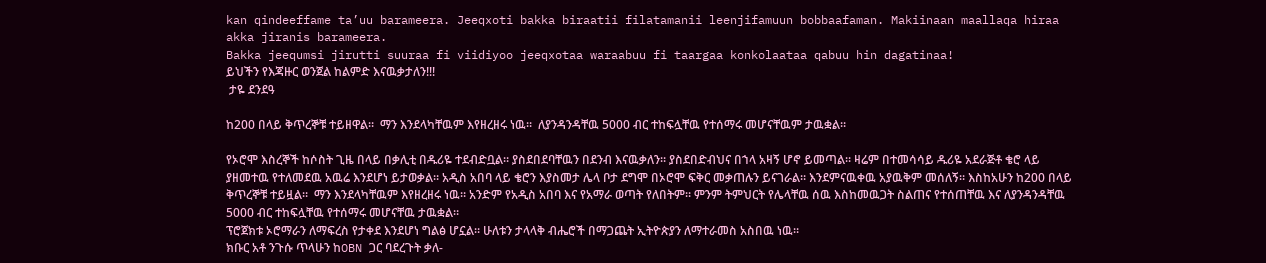kan qindeeffame ta’uu barameera. Jeeqxoti bakka biraatii filatamanii leenjifamuun bobbaafaman. Makiinaan maallaqa hiraa akka jiranis barameera.
Bakka jeequmsi jirutti suuraa fi viidiyoo jeeqxotaa waraabuu fi taargaa konkolaataa qabuu hin dagatinaa!
ይህችን የእጃዙር ወንጀል ከልምድ እናዉቃታለን!!!
 ታዬ ደንደዓ

ከ200 በላይ ቅጥረኞቹ ተይዘዋል።  ማን እንደላካቸዉም እየዘረዘሩ ነዉ።  ለያንዳንዳቸዉ 5000 ብር ተከፍሏቸዉ የተሰማሩ መሆናቸዉም ታዉቋል።

የኦሮሞ እስረኞች ከሶስት ጊዜ በላይ በቃሊቲ በዱሪዬ ተደብድቧል። ያስደበደባቸዉን በደንብ እናዉቃለን። ያስደበድብህና በኀላ አዛኝ ሆኖ ይመጣል። ዛሬም በተመሳሳይ ዱሪዬ አደራጅቶ ቄሮ ላይ ያዘመተዉ የተለመደዉ አዉሬ እንደሆነ ይታወቃል። አዲስ አበባ ላይ ቄሮን እያስመታ ሌላ ቦታ ደግሞ በኦሮሞ ፍቅር መቃጠሉን ይናገራል። እንደምናዉቀዉ አያዉቅም መሰለኝ። እስከአሁን ከ200 በላይ ቅጥረኞቹ ተይዟል።  ማን እንደላካቸዉም እየዘረዘሩ ነዉ። አንድም የአዲስ አበባ እና የአማራ ወጣት የለበትም። ምንም ትምህርት የሌላቸዉ ሰዉ እስከመዉጋት ስልጠና የተሰጠቸዉ እና ለያንዳንዳቸዉ 5000 ብር ተከፍሏቸዉ የተሰማሩ መሆናቸዉ ታዉቋል።
ፕሮጀክቱ ኦሮማራን ለማፍረስ የታቀደ እንደሆነ ግልፅ ሆኗል። ሁለቱን ታላላቅ ብሔሮች በማጋጨት ኢትዮጵያን ለማተራመስ አስበዉ ነዉ።
ክቡር አቶ ንጉሱ ጥላሁን ከOBN ጋር ባደረጉት ቃለ-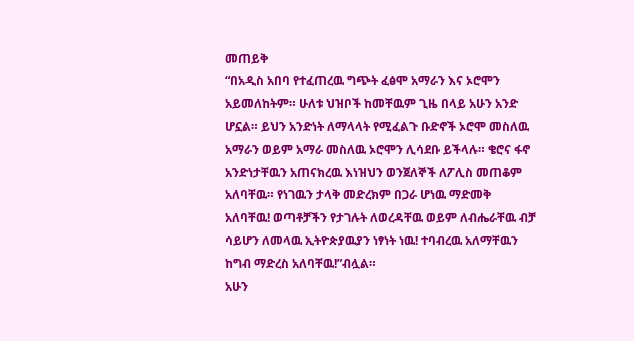መጠይቅ
“በአዲስ አበባ የተፈጠረዉ ግጭት ፈፅሞ አማራን እና ኦሮሞን አይመለከትም። ሁለቱ ህዝቦች ከመቸዉም ጊዜ በላይ አሁን አንድ ሆኗል። ይህን አንድነት ለማላላት የሚፈልጉ ቡድኖች ኦሮሞ መስለዉ አማራን ወይም አማራ መስለዉ ኦሮሞን ሊሳደቡ ይችላሉ። ቄሮና ፋኖ አንድነታቸዉን አጠናክረዉ እነዝህን ወንጀለኞች ለፖሊስ መጠቆም አለባቸዉ። የነገዉን ታላቅ መድረክም በጋራ ሆነዉ ማድመቅ አለባቸዉ! ወጣቶቻችን የታገሉት ለወረዳቸዉ ወይም ለብሔራቸዉ ብቻ ሳይሆን ለመላዉ ኢትዮጵያዉያን ነፃነት ነዉ! ተባብረዉ አለማቸዉን ከግብ ማድረስ አለባቸዉ!”ብሏል።
አሁን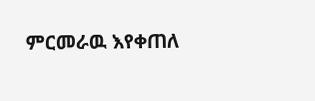ምርመራዉ እየቀጠለ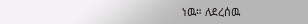ነዉ። ለደረሰዉ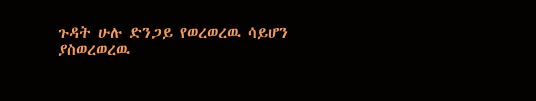ጉዳት ሁሉ ድንጋይ የወረወረዉ ሳይሆን ያስወረወረዉ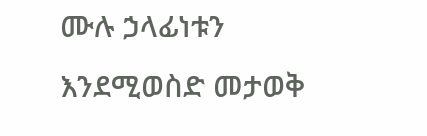ሙሉ ኃላፊነቱን እንደሚወስድ መታወቅ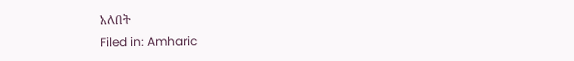አለበት
Filed in: Amharic